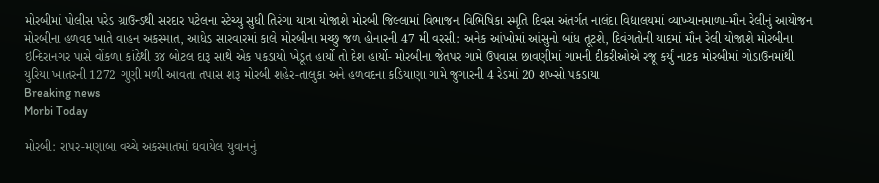મોરબીમાં પોલીસ પરેડ ગ્રાઉન્ડથી સરદાર પટેલના સ્ટેચ્યુ સુધી તિરંગા યાત્રા યોજાશે મોરબી જિલ્લામાં વિભાજન વિભિષિકા સ્મૃતિ દિવસ અંતર્ગત નાલંદા વિદ્યાલયમાં વ્યાખ્યાનમાળા-મૌન રેલીનું આયોજન મોરબીના હળવદ ખાતે વાહન અકસ્માત, આધેડ સારવારમાં કાલે મોરબીના મચ્છુ જળ હોનારની 47 મી વરસી: અનેક આંખોમાં આંસુનો બાંધ તૂટશે, દિવંગતોની યાદમાં મૌન રેલી યોજાશે મોરબીના ઇન્દિરાનગર પાસે વોંકળા કાંઠેથી ૩૪ બોટલ દારૂ સાથે એક પકડાયો ખેડૂત હાર્યો તો દેશ હાર્યો- મોરબીના જેતપર ગામે ઉપવાસ છાવણીમાં ગામની દીકરીઓએ રજૂ કર્યું નાટક મોરબીમાં ગોડાઉનમાંથી યુરિયા ખાતરની 1272 ગુણી મળી આવતા તપાસ શરૂ મોરબી શહેર-તાલુકા અને હળવદના કડિયાણા ગામે જુગારની 4 રેડમાં 20 શખ્સો પકડાયા
Breaking news
Morbi Today

મોરબી: રાપર-મણાબા વચ્ચે અકસ્માતમાં ઘવાયેલ યુવાનનું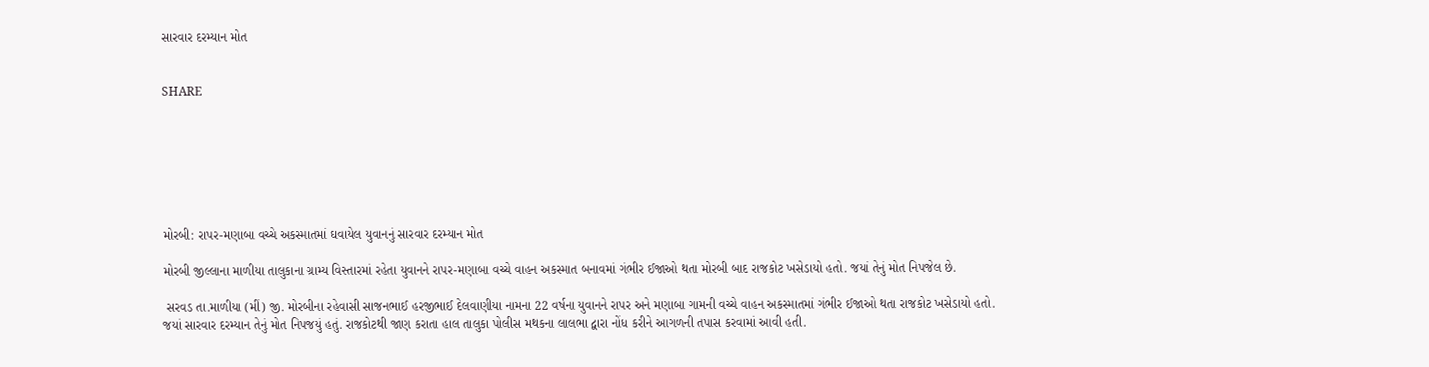સારવાર દરમ્યાન મોત


SHARE







મોરબી: રાપર-મણાબા વચ્ચે અકસ્માતમાં ઘવાયેલ યુવાનનું સારવાર દરમ્યાન મોત

મોરબી જીલ્લાના માળીયા તાલુકાના ગ્રામ્ય વિસ્તારમાં રહેતા યુવાનને રાપર-મણાબા વચ્ચે વાહન અકસ્માત બનાવમાં ગંભીર ઈજાઓ થતા મોરબી બાદ રાજકોટ ખસેડાયો હતો. જયાં તેનું મોત નિપજેલ છે.

 સરવડ તા.માળીયા (મીં) જી. મોરબીના રહેવાસી સાજનભાઈ હરજીભાઈ દેલવાણીયા નામના 22 વર્ષના યુવાનને રાપર અને મણાબા ગામની વચ્ચે વાહન અકસ્માતમાં ગંભીર ઈજાઓ થતા રાજકોટ ખસેડાયો હતો. જયાં સારવાર દરમ્યાન તેનું મોત નિપજયું હતું. રાજકોટથી જાણ કરાતા હાલ તાલુકા પોલીસ મથકના લાલભા દ્વારા નોંધ કરીને આગળની તપાસ કરવામાં આવી હતી.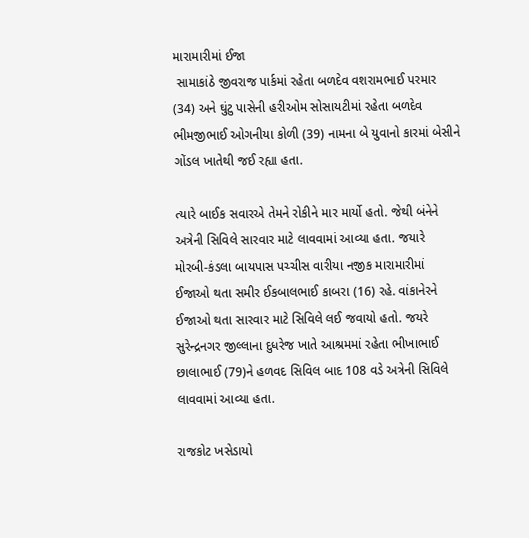મારામારીમાં ઈજા
 સામાકાંઠે જીવરાજ પાર્કમાં રહેતા બળદેવ વશરામભાઈ પરમાર (34) અને ઘુંટુ પાસેની હરીઓમ સોસાયટીમાં રહેતા બળદેવ ભીમજીભાઈ ઓગનીયા કોળી (39) નામના બે યુવાનો કારમાં બેસીને ગોંડલ ખાતેથી જઈ રહ્યા હતા.

ત્યારે બાઈક સવારએ તેમને રોકીને માર માર્યો હતો. જેથી બંનેને અત્રેની સિવિલે સારવાર માટે લાવવામાં આવ્યા હતા. જયારે મોરબી-કંડલા બાયપાસ પચ્ચીસ વારીયા નજીક મારામારીમાં ઈજાઓ થતા સમીર ઈકબાલભાઈ કાબરા (16) રહે. વાંકાનેરને ઈજાઓ થતા સારવાર માટે સિવિલે લઈ જવાયો હતો. જયરે સુરેન્દ્રનગર જીલ્લાના દુધરેજ ખાતે આશ્રમમાં રહેતા ભીખાભાઈ છાલાભાઈ (79)ને હળવદ સિવિલ બાદ 108 વડે અત્રેની સિવિલે લાવવામાં આવ્યા હતા.

રાજકોટ ખસેડાયો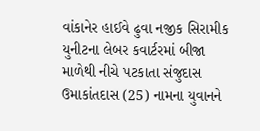વાંકાનેર હાઈવે ઢુવા નજીક સિરામીક યુનીટના લેબર કવાર્ટરમાં બીજા માળેથી નીચે પટકાતા સંજુદાસ ઉમાકાંતદાસ (25) નામના યુવાનને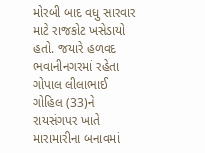મોરબી બાદ વધુ સારવાર માટે રાજકોટ ખસેડાયો હતો. જયારે હળવદ ભવાનીનગરમાં રહેતા ગોપાલ લીલાભાઈ ગોહિલ (33)ને રાયસંગપર ખાતે મારામારીના બનાવમાં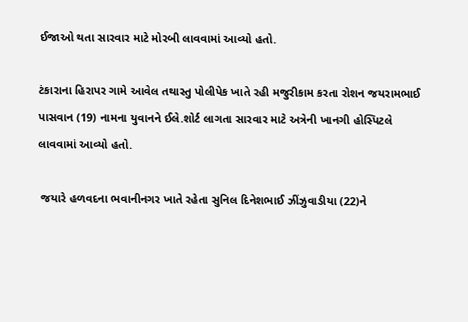ઈજાઓ થતા સારવાર માટે મોરબી લાવવામાં આવ્યો હતો.

ટંકારાના હિરાપર ગામે આવેલ તથાસ્તુ પોલીપેક ખાતે રહી મજુરીકામ કરતા રોશન જયરામભાઈ પાસવાન (19) નામના યુવાનને ઈલે.શોર્ટ લાગતા સારવાર માટે અત્રેની ખાનગી હોસ્પિટલે લાવવામાં આવ્યો હતો.

 જયારે હળવદના ભવાનીનગર ખાતે રહેતા સુનિલ દિનેશભાઈ ઝીંઝુવાડીયા (22)ને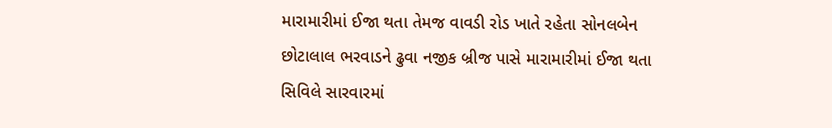મારામારીમાં ઈજા થતા તેમજ વાવડી રોડ ખાતે રહેતા સોનલબેન છોટાલાલ ભરવાડને ઢુવા નજીક બ્રીજ પાસે મારામારીમાં ઈજા થતા સિવિલે સારવારમાં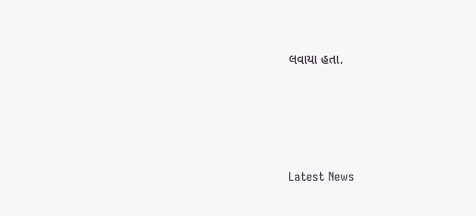લવાયા હતા.






Latest News